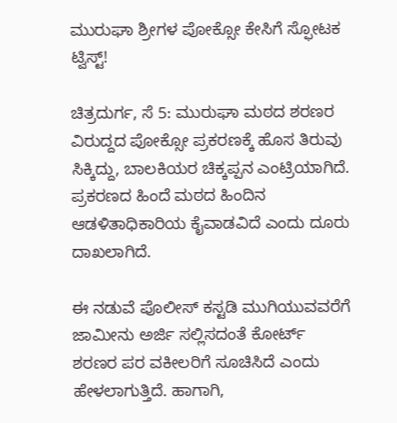ಮುರುಘಾ ಶ್ರೀಗಳ ಪೋಕ್ಸೋ ಕೇಸಿಗೆ ಸ್ಫೋಟಕ ಟ್ವಿಸ್ಟ್!

ಚಿತ್ರದುರ್ಗ, ಸೆ 5: ಮುರುಘಾ ಮಠದ ಶರಣರ ವಿರುದ್ದದ ಪೋಕ್ಸೋ ಪ್ರಕರಣಕ್ಕೆ ಹೊಸ ತಿರುವು ಸಿಕ್ಕಿದ್ದು, ಬಾಲಕಿಯರ ಚಿಕ್ಕಪ್ಪನ ಎಂಟ್ರಿಯಾಗಿದೆ. ಪ್ರಕರಣದ ಹಿಂದೆ ಮಠದ ಹಿಂದಿನ ಆಡಳಿತಾಧಿಕಾರಿಯ ಕೈವಾಡವಿದೆ ಎಂದು ದೂರು ದಾಖಲಾಗಿದೆ.

ಈ ನಡುವೆ ಪೊಲೀಸ್ ಕಸ್ಟಡಿ ಮುಗಿಯುವವರೆಗೆ ಜಾಮೀನು ಅರ್ಜಿ ಸಲ್ಲಿಸದಂತೆ ಕೋರ್ಟ್ ಶರಣರ ಪರ ವಕೀಲರಿಗೆ ಸೂಚಿಸಿದೆ ಎಂದು ಹೇಳಲಾಗುತ್ತಿದೆ. ಹಾಗಾಗಿ,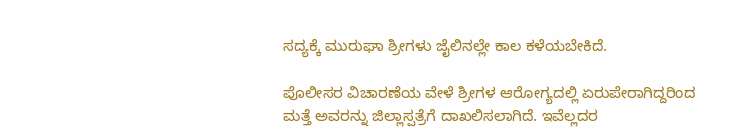ಸದ್ಯಕ್ಕೆ ಮುರುಘಾ ಶ್ರೀಗಳು ಜೈಲಿನಲ್ಲೇ ಕಾಲ ಕಳೆಯಬೇಕಿದೆ.

ಪೊಲೀಸರ ವಿಚಾರಣೆಯ ವೇಳೆ ಶ್ರೀಗಳ ಆರೋಗ್ಯದಲ್ಲಿ ಏರುಪೇರಾಗಿದ್ದರಿಂದ ಮತ್ತೆ ಅವರನ್ನು ಜಿಲ್ಲಾಸ್ಪತ್ರೆಗೆ ದಾಖಲಿಸಲಾಗಿದೆ. ಇವೆಲ್ಲದರ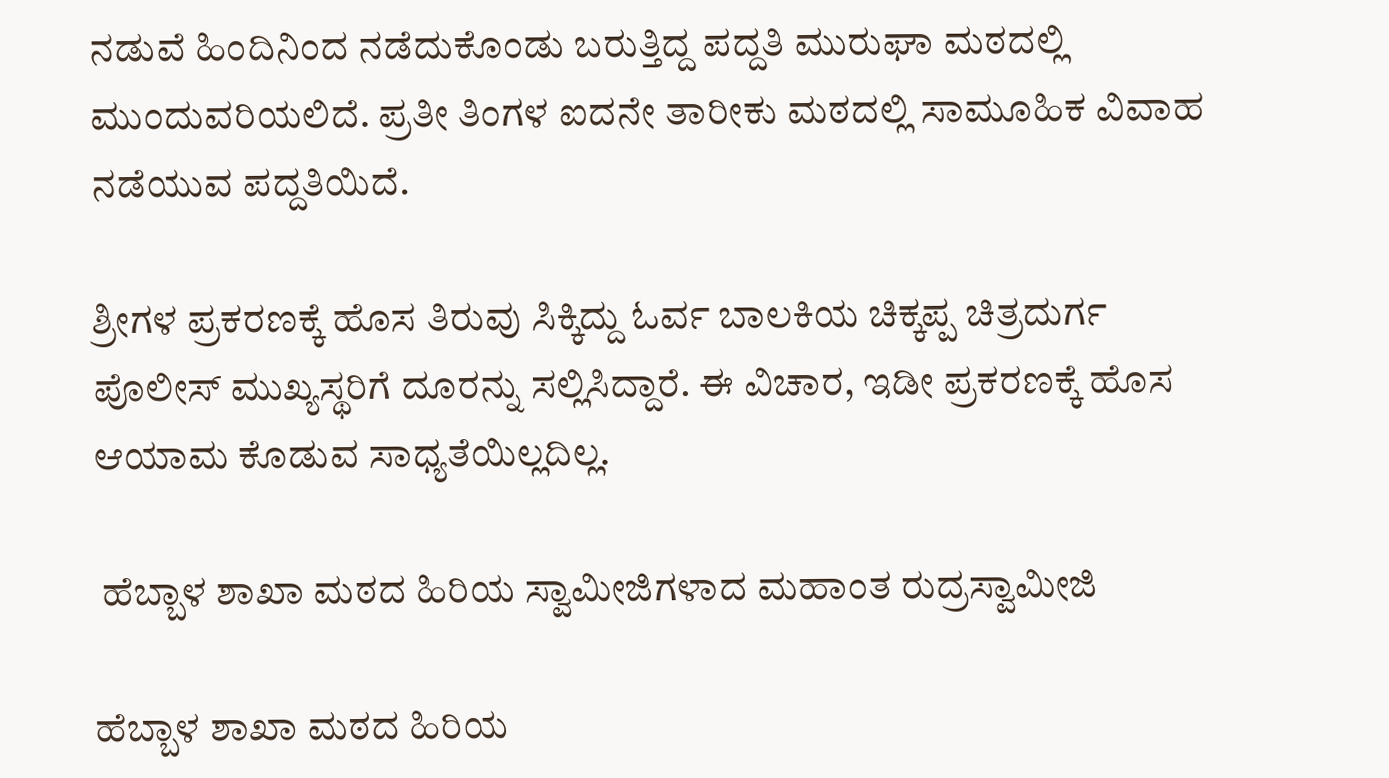ನಡುವೆ ಹಿಂದಿನಿಂದ ನಡೆದುಕೊಂಡು ಬರುತ್ತಿದ್ದ ಪದ್ದತಿ ಮುರುಘಾ ಮಠದಲ್ಲಿ ಮುಂದುವರಿಯಲಿದೆ. ಪ್ರತೀ ತಿಂಗಳ ಐದನೇ ತಾರೀಕು ಮಠದಲ್ಲಿ ಸಾಮೂಹಿಕ ವಿವಾಹ ನಡೆಯುವ ಪದ್ದತಿಯಿದೆ.

ಶ್ರೀಗಳ ಪ್ರಕರಣಕ್ಕೆ ಹೊಸ ತಿರುವು ಸಿಕ್ಕಿದ್ದು ಓರ್ವ ಬಾಲಕಿಯ ಚಿಕ್ಕಪ್ಪ ಚಿತ್ರದುರ್ಗ ಪೊಲೀಸ್ ಮುಖ್ಯಸ್ಥರಿಗೆ ದೂರನ್ನು ಸಲ್ಲಿಸಿದ್ದಾರೆ. ಈ ವಿಚಾರ, ಇಡೀ ಪ್ರಕರಣಕ್ಕೆ ಹೊಸ ಆಯಾಮ ಕೊಡುವ ಸಾಧ್ಯತೆಯಿಲ್ಲದಿಲ್ಲ.

 ಹೆಬ್ಬಾಳ ಶಾಖಾ ಮಠದ ಹಿರಿಯ ಸ್ವಾಮೀಜಿಗಳಾದ ಮಹಾಂತ ರುದ್ರಸ್ವಾಮೀಜಿ

ಹೆಬ್ಬಾಳ ಶಾಖಾ ಮಠದ ಹಿರಿಯ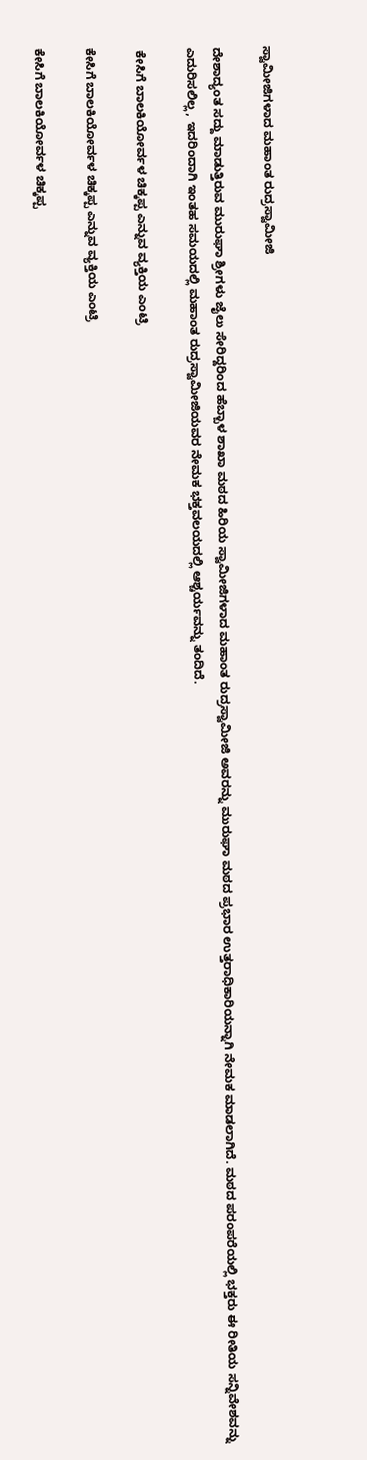ಸ್ವಾಮೀಜಿಗಳಾದ ಮಹಾಂತ ರುದ್ರಸ್ವಾಮೀಜಿ

ದೇಶಾದ್ಯಂತ ಸದ್ದು ಮಾಡುತ್ತಿರುವ ಮುರುಘಾ ಶ್ರೀಗಳು ಜೈಲು ಸೇರಿದ್ದರಿಂದ ಹೆಬ್ಬಾಳ ಶಾಖಾ ಮಠದ ಹಿರಿಯ ಸ್ವಾಮೀಜಿಗಳಾದ ಮಹಾಂತ ರುದ್ರಸ್ವಾಮೀಜಿ ಅವರನ್ನು ಮುರುಘಾ ಮಠದ ಪ್ರಭಾರ ಉತ್ತರಾಧಿಕಾರಿಯನ್ನಾಗಿ ನೇಮಕ ಮಾಡಲಾಗಿದೆ. ಮಠದ ಪರಂಪರೆಯಲ್ಲಿ ಭಕ್ತರು ಈ ರೀತಿಯ ಸನ್ನಿವೇಶವನ್ನು ಎದುರಿಸಲಿಲ್ಲ, ಇದರಿಂದಾಗಿ ಇಂತಹ ಸಮಯದಲ್ಲಿ ಮಹಾಂತ ರುದ್ರಸ್ವಾಮೀಜಿಯವರ ನೇಮಕ ಭಕ್ತವಲಯದಲ್ಲಿ ಆಶ್ಚರ್ಯವನ್ನು ತಂದಿದೆ.

 ಕೇಸಿಗೆ ಬಾಲಕಿಯೋರ್ವಳ ಚಿಕ್ಕಪ್ಪ ಎನ್ನುವ ವ್ಯಕ್ತಿಯ ಎಂಟ್ರಿ

ಕೇಸಿಗೆ ಬಾಲಕಿಯೋರ್ವಳ ಚಿಕ್ಕಪ್ಪ ಎನ್ನುವ ವ್ಯಕ್ತಿಯ ಎಂಟ್ರಿ

ಕೇಸಿಗೆ ಬಾಲಕಿಯೋರ್ವಳ ಚಿಕ್ಕಪ್ಪ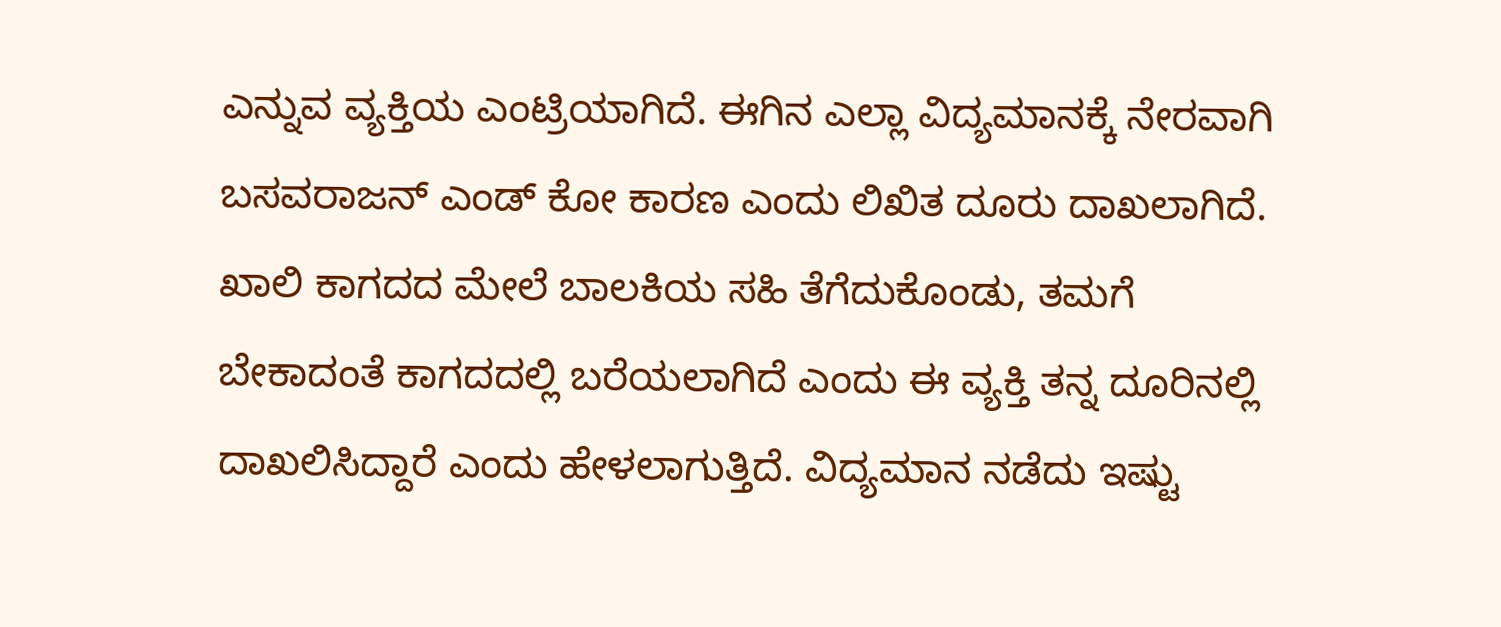ಎನ್ನುವ ವ್ಯಕ್ತಿಯ ಎಂಟ್ರಿಯಾಗಿದೆ. ಈಗಿನ ಎಲ್ಲಾ ವಿದ್ಯಮಾನಕ್ಕೆ ನೇರವಾಗಿ ಬಸವರಾಜನ್ ಎಂಡ್ ಕೋ ಕಾರಣ ಎಂದು ಲಿಖಿತ ದೂರು ದಾಖಲಾಗಿದೆ. ಖಾಲಿ ಕಾಗದದ ಮೇಲೆ ಬಾಲಕಿಯ ಸಹಿ ತೆಗೆದುಕೊಂಡು, ತಮಗೆ ಬೇಕಾದಂತೆ ಕಾಗದದಲ್ಲಿ ಬರೆಯಲಾಗಿದೆ ಎಂದು ಈ ವ್ಯಕ್ತಿ ತನ್ನ ದೂರಿನಲ್ಲಿ ದಾಖಲಿಸಿದ್ದಾರೆ ಎಂದು ಹೇಳಲಾಗುತ್ತಿದೆ. ವಿದ್ಯಮಾನ ನಡೆದು ಇಷ್ಟು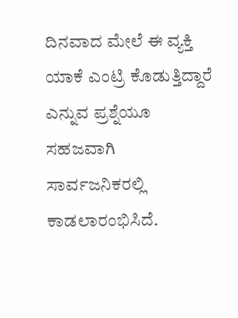ದಿನವಾದ ಮೇಲೆ ಈ ವ್ಯಕ್ತಿ ಯಾಕೆ ಎಂಟ್ರಿ ಕೊಡುತ್ತಿದ್ದಾರೆ ಎನ್ನುವ ಪ್ರಶ್ನೆಯೂ ಸಹಜವಾಗಿ ಸಾರ್ವಜನಿಕರಲ್ಲಿ ಕಾಡಲಾರಂಭಿಸಿದೆ.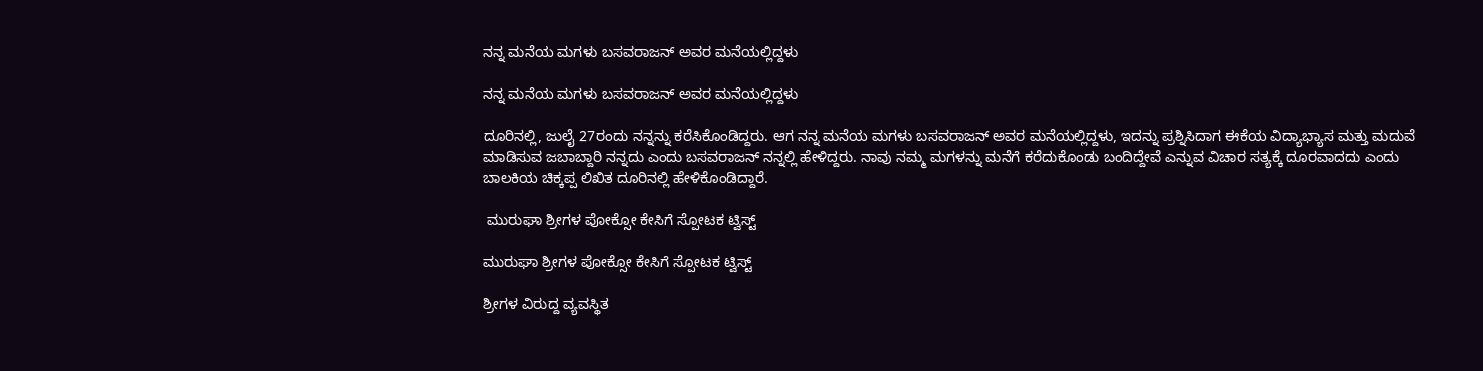ನನ್ನ ಮನೆಯ ಮಗಳು ಬಸವರಾಜನ್ ಅವರ ಮನೆಯಲ್ಲಿದ್ದಳು

ನನ್ನ ಮನೆಯ ಮಗಳು ಬಸವರಾಜನ್ ಅವರ ಮನೆಯಲ್ಲಿದ್ದಳು

ದೂರಿನಲ್ಲಿ, ಜುಲೈ 27ರಂದು ನನ್ನನ್ನು ಕರೆಸಿಕೊಂಡಿದ್ದರು. ಆಗ ನನ್ನ ಮನೆಯ ಮಗಳು ಬಸವರಾಜನ್ ಅವರ ಮನೆಯಲ್ಲಿದ್ದಳು, ಇದನ್ನು ಪ್ರಶ್ನಿಸಿದಾಗ ಈಕೆಯ ವಿದ್ಯಾಭ್ಯಾಸ ಮತ್ತು ಮದುವೆ ಮಾಡಿಸುವ ಜಬಾಬ್ದಾರಿ ನನ್ನದು ಎಂದು ಬಸವರಾಜನ್ ನನ್ನಲ್ಲಿ ಹೇಳಿದ್ದರು. ನಾವು ನಮ್ಮ ಮಗಳನ್ನು ಮನೆಗೆ ಕರೆದುಕೊಂಡು ಬಂದಿದ್ದೇವೆ ಎನ್ನುವ ವಿಚಾರ ಸತ್ಯಕ್ಕೆ ದೂರವಾದದು ಎಂದು ಬಾಲಕಿಯ ಚಿಕ್ಕಪ್ಪ ಲಿಖಿತ ದೂರಿನಲ್ಲಿ ಹೇಳಿಕೊಂಡಿದ್ದಾರೆ.

 ಮುರುಘಾ ಶ್ರೀಗಳ ಪೋಕ್ಸೋ ಕೇಸಿಗೆ ಸ್ಪೋಟಕ ಟ್ವಿಸ್ಟ್

ಮುರುಘಾ ಶ್ರೀಗಳ ಪೋಕ್ಸೋ ಕೇಸಿಗೆ ಸ್ಪೋಟಕ ಟ್ವಿಸ್ಟ್

ಶ್ರೀಗಳ ವಿರುದ್ದ ವ್ಯವಸ್ಥಿತ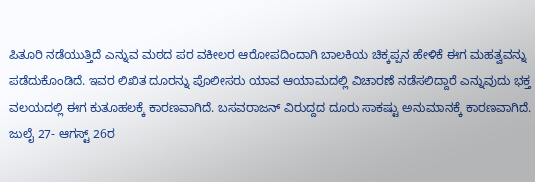ಪಿತೂರಿ ನಡೆಯುತ್ತಿದೆ ಎನ್ನುವ ಮಠದ ಪರ ವಕೀಲರ ಆರೋಪದಿಂದಾಗಿ ಬಾಲಕಿಯ ಚಿಕ್ಕಪ್ಪನ ಹೇಳಿಕೆ ಈಗ ಮಹತ್ವವನ್ನು ಪಡೆದುಕೊಂಡಿದೆ. ಇವರ ಲಿಖಿತ ದೂರನ್ನು ಪೊಲೀಸರು ಯಾವ ಆಯಾಮದಲ್ಲಿ ವಿಚಾರಣೆ ನಡೆಸಲಿದ್ದಾರೆ ಎನ್ನುವುದು ಭಕ್ತ ವಲಯದಲ್ಲಿ ಈಗ ಕುತೂಹಲಕ್ಕೆ ಕಾರಣವಾಗಿದೆ. ಬಸವರಾಜನ್ ವಿರುದ್ದದ ದೂರು ಸಾಕಷ್ಟು ಅನುಮಾನಕ್ಕೆ ಕಾರಣವಾಗಿದೆ. ಜುಲೈ 27- ಆಗಸ್ಟ್ 26ರ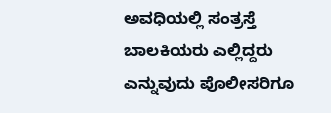ಅವಧಿಯಲ್ಲಿ ಸಂತ್ರಸ್ತೆ ಬಾಲಕಿಯರು ಎಲ್ಲಿದ್ದರು ಎನ್ನುವುದು ಪೊಲೀಸರಿಗೂ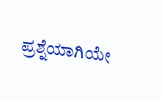ಪ್ರಶ್ನೆಯಾಗಿಯೇ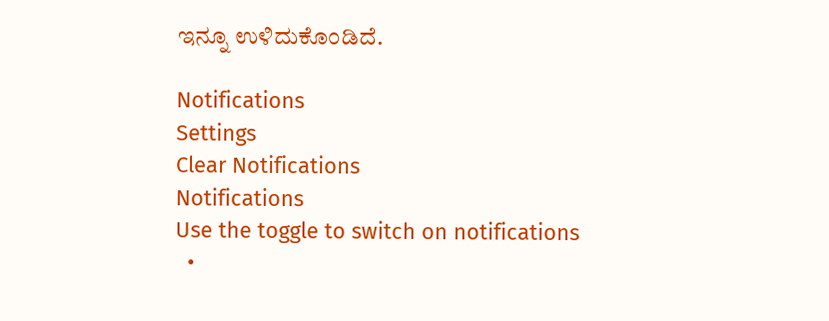ಇನ್ನೂ ಉಳಿದುಕೊಂಡಿದೆ.

Notifications
Settings
Clear Notifications
Notifications
Use the toggle to switch on notifications
  •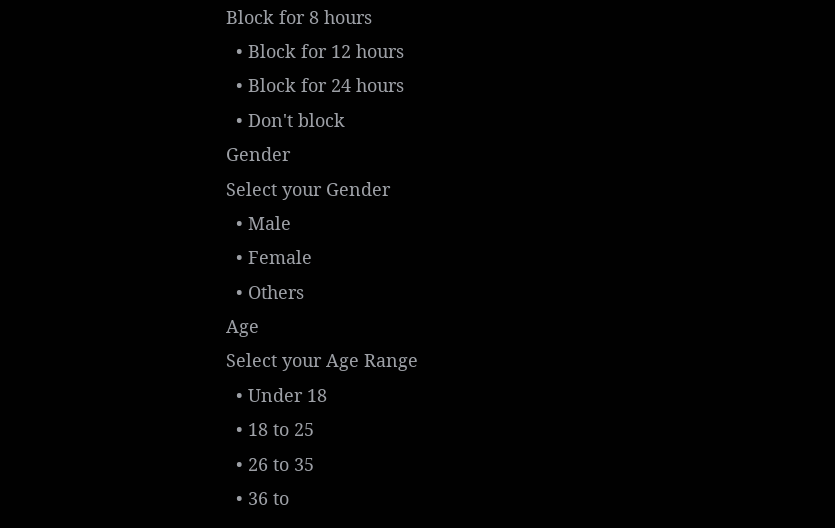Block for 8 hours
  • Block for 12 hours
  • Block for 24 hours
  • Don't block
Gender
Select your Gender
  • Male
  • Female
  • Others
Age
Select your Age Range
  • Under 18
  • 18 to 25
  • 26 to 35
  • 36 to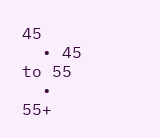45
  • 45 to 55
  • 55+